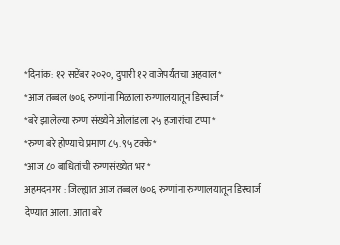*दिनांक: १२ सप्टेंबर २०२०, दुपारी १२ वाजेपर्यंतचा अहवाल*
*आज तब्बल ७०६ रुग्णांना मिळाला रुग्णालयातून डिस्चार्ज*
*बरे झालेल्या रुग्ण संख्येने ओलांडला २५ हजारांचा टप्पा*
*रुग्ण बरे होण्याचे प्रमाण ८५.९५ टक्के*
*आज ८० बाधितांची रुग्णसंख्येत भर*
अहमदनगर : जिल्ह्यात आज तब्बल ७०६ रुग्णांना रुग्णालयातून डिस्चार्ज देण्यात आला. आता बरे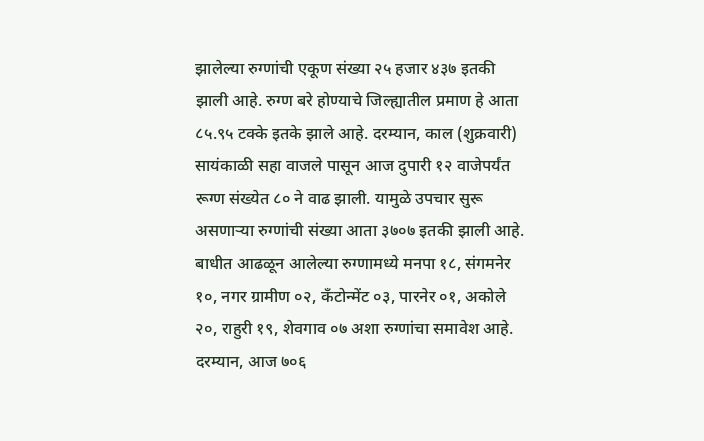झालेल्या रुग्णांची एकूण संख्या २५ हजार ४३७ इतकी झाली आहे. रुग्ण बरे होण्याचे जिल्ह्यातील प्रमाण हे आता ८५.९५ टक्के इतके झाले आहे. दरम्यान, काल (शुक्रवारी) सायंकाळी सहा वाजले पासून आज दुपारी १२ वाजेपर्यंत रूग्ण संख्येत ८० ने वाढ झाली. यामुळे उपचार सुरू असणाऱ्या रुग्णांची संख्या आता ३७०७ इतकी झाली आहे.
बाधीत आढळून आलेल्या रुग्णामध्ये मनपा १८, संगमनेर १०, नगर ग्रामीण ०२, कॅंटोन्मेंट ०३, पारनेर ०१, अकोले २०, राहुरी १९, शेवगाव ०७ अशा रुग्णांचा समावेश आहे.
दरम्यान, आज ७०६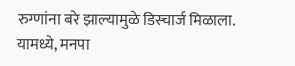रुग्णांना बरे झाल्यामुळे डिस्चार्ज मिळाला. यामध्ये, मनपा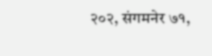२०२, संगमनेर ७१,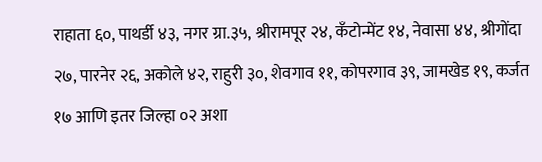राहाता ६०, पाथर्डी ४३, नगर ग्रा.३५, श्रीरामपूर २४, कॅंटोन्मेंट १४, नेवासा ४४, श्रीगोंदा २७, पारनेर २६, अकोले ४२, राहुरी ३०, शेवगाव ११, कोपरगाव ३९, जामखेड १९, कर्जत १७ आणि इतर जिल्हा ०२ अशा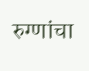रुग्णांचा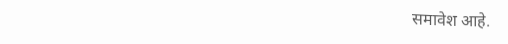समावेश आहे.